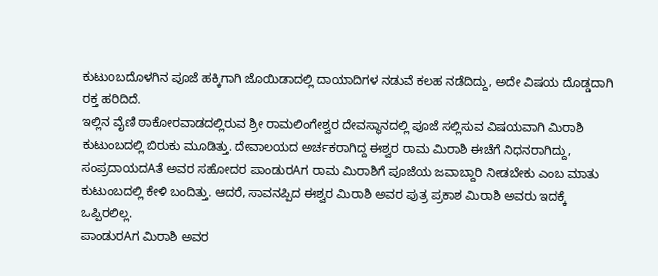ಕುಟುoಬದೊಳಗಿನ ಪೂಜೆ ಹಕ್ಕಿಗಾಗಿ ಜೊಯಿಡಾದಲ್ಲಿ ದಾಯಾದಿಗಳ ನಡುವೆ ಕಲಹ ನಡೆದಿದ್ದು, ಅದೇ ವಿಷಯ ದೊಡ್ಡದಾಗಿ ರಕ್ತ ಹರಿದಿದೆ.
ಇಲ್ಲಿನ ವೈಣಿ ಠಾಕೋರವಾಡದಲ್ಲಿರುವ ಶ್ರೀ ರಾಮಲಿಂಗೇಶ್ವರ ದೇವಸ್ಥಾನದಲ್ಲಿ ಪೂಜೆ ಸಲ್ಲಿಸುವ ವಿಷಯವಾಗಿ ಮಿರಾಶಿ ಕುಟುಂಬದಲ್ಲಿ ಬಿರುಕು ಮೂಡಿತ್ತು. ದೇವಾಲಯದ ಅರ್ಚಕರಾಗಿದ್ದ ಈಶ್ವರ ರಾಮ ಮಿರಾಶಿ ಈಚೆಗೆ ನಿಧನರಾಗಿದ್ದು, ಸಂಪ್ರದಾಯದAತೆ ಅವರ ಸಹೋದರ ಪಾಂಡುರAಗ ರಾಮ ಮಿರಾಶಿಗೆ ಪೂಜೆಯ ಜವಾಬ್ದಾರಿ ನೀಡಬೇಕು ಎಂಬ ಮಾತು ಕುಟುಂಬದಲ್ಲಿ ಕೇಳಿ ಬಂದಿತ್ತು. ಆದರೆ, ಸಾವನಪ್ಪಿದ ಈಶ್ವರ ಮಿರಾಶಿ ಅವರ ಪುತ್ರ ಪ್ರಕಾಶ ಮಿರಾಶಿ ಅವರು ಇದಕ್ಕೆ ಒಪ್ಪಿರಲಿಲ್ಲ.
ಪಾಂಡುರAಗ ಮಿರಾಶಿ ಅವರ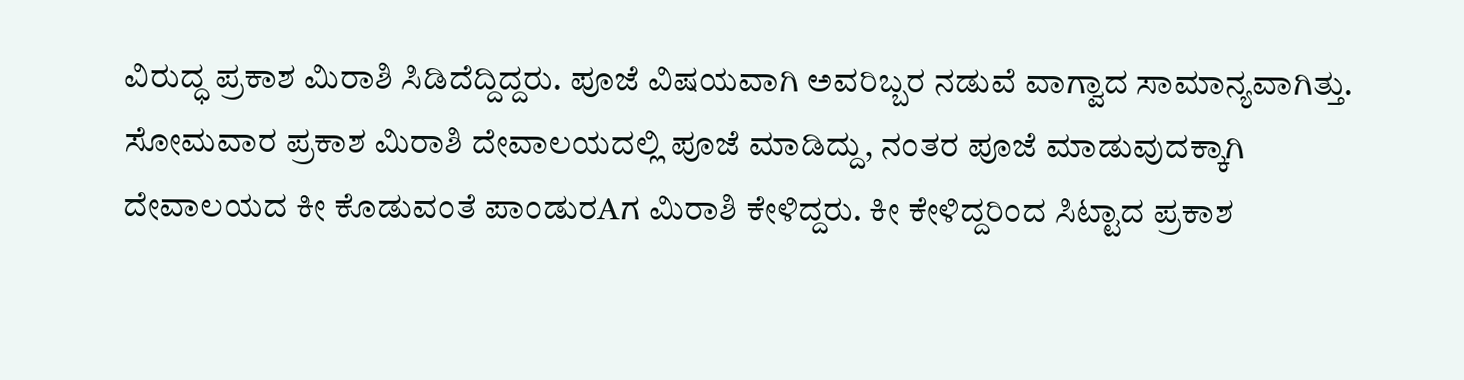ವಿರುದ್ಧ ಪ್ರಕಾಶ ಮಿರಾಶಿ ಸಿಡಿದೆದ್ದಿದ್ದರು. ಪೂಜೆ ವಿಷಯವಾಗಿ ಅವರಿಬ್ಬರ ನಡುವೆ ವಾಗ್ವಾದ ಸಾಮಾನ್ಯವಾಗಿತ್ತು. ಸೋಮವಾರ ಪ್ರಕಾಶ ಮಿರಾಶಿ ದೇವಾಲಯದಲ್ಲಿ ಪೂಜೆ ಮಾಡಿದ್ದು, ನಂತರ ಪೂಜೆ ಮಾಡುವುದಕ್ಕಾಗಿ ದೇವಾಲಯದ ಕೀ ಕೊಡುವಂತೆ ಪಾಂಡುರAಗ ಮಿರಾಶಿ ಕೇಳಿದ್ದರು. ಕೀ ಕೇಳಿದ್ದರಿಂದ ಸಿಟ್ಟಾದ ಪ್ರಕಾಶ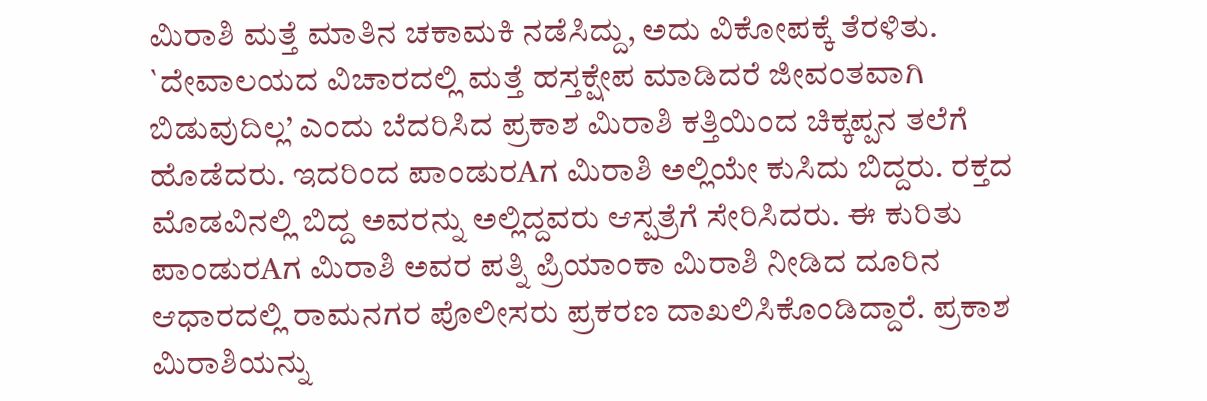ಮಿರಾಶಿ ಮತ್ತೆ ಮಾತಿನ ಚಕಾಮಕಿ ನಡೆಸಿದ್ದು, ಅದು ವಿಕೋಪಕ್ಕೆ ತೆರಳಿತು.
`ದೇವಾಲಯದ ವಿಚಾರದಲ್ಲಿ ಮತ್ತೆ ಹಸ್ತಕ್ಷೇಪ ಮಾಡಿದರೆ ಜೀವಂತವಾಗಿ ಬಿಡುವುದಿಲ್ಲ’ ಎಂದು ಬೆದರಿಸಿದ ಪ್ರಕಾಶ ಮಿರಾಶಿ ಕತ್ತಿಯಿಂದ ಚಿಕ್ಕಪ್ಪನ ತಲೆಗೆ ಹೊಡೆದರು. ಇದರಿಂದ ಪಾಂಡುರAಗ ಮಿರಾಶಿ ಅಲ್ಲಿಯೇ ಕುಸಿದು ಬಿದ್ದರು. ರಕ್ತದ ಮೊಡವಿನಲ್ಲಿ ಬಿದ್ದ ಅವರನ್ನು ಅಲ್ಲಿದ್ದವರು ಆಸ್ಪತ್ರೆಗೆ ಸೇರಿಸಿದರು. ಈ ಕುರಿತು ಪಾಂಡುರAಗ ಮಿರಾಶಿ ಅವರ ಪತ್ನಿ ಪ್ರಿಯಾಂಕಾ ಮಿರಾಶಿ ನೀಡಿದ ದೂರಿನ ಆಧಾರದಲ್ಲಿ ರಾಮನಗರ ಪೊಲೀಸರು ಪ್ರಕರಣ ದಾಖಲಿಸಿಕೊಂಡಿದ್ದಾರೆ. ಪ್ರಕಾಶ ಮಿರಾಶಿಯನ್ನು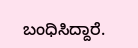ಬಂಧಿಸಿದ್ದಾರೆ.